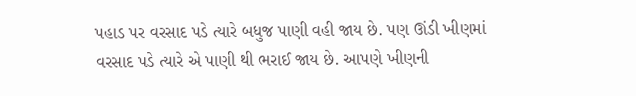પહાડ પર વરસાદ પડે ત્યારે બધુજ પાણી વહી જાય છે. પણ ઊંડી ખીણમાં વરસાદ પડે ત્યારે એ પાણી થી ભરાઈ જાય છે. આપણે ખીણની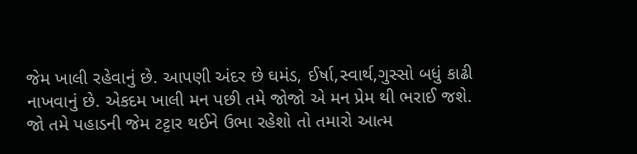જેમ ખાલી રહેવાનું છે. આપણી અંદર છે ઘમંડ, ઈર્ષા,સ્વાર્થ,ગુસ્સો બધું કાઢી નાખવાનું છે. એકદમ ખાલી મન પછી તમે જોજો એ મન પ્રેમ થી ભરાઈ જશે.
જો તમે પહાડની જેમ ટટ્ટાર થઈને ઉભા રહેશો તો તમારો આત્મ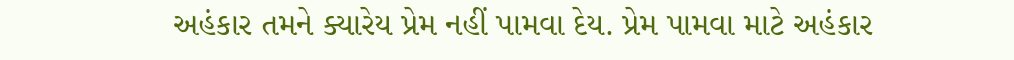અહંકાર તમને ક્યારેય પ્રેમ નહીં પામવા દેય. પ્રેમ પામવા માટે અહંકાર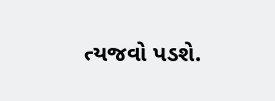ત્યજવો પડશે.